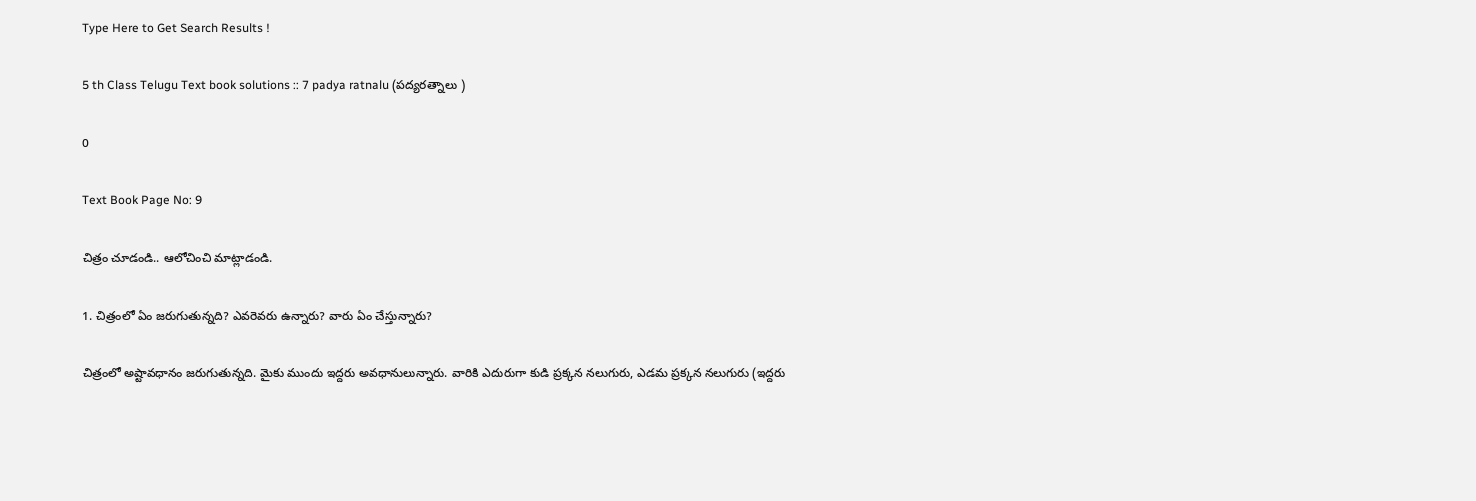Type Here to Get Search Results !

5 th Class Telugu Text book solutions :: 7 padya ratnalu (పద్యరత్నాలు )

0

Text Book Page No: 9

చిత్రం చూడండి.. ఆలోచించి మాట్లాడండి.

1. చిత్రంలో ఏం జరుగుతున్నది? ఎవరెవరు ఉన్నారు? వారు ఏం చేస్తున్నారు?

చిత్రంలో అష్టావధానం జరుగుతున్నది. మైకు ముందు ఇద్దరు అవధానులున్నారు. వారికి ఎదురుగా కుడి ప్రక్కన నలుగురు, ఎడమ ప్రక్కన నలుగురు (ఇద్దరు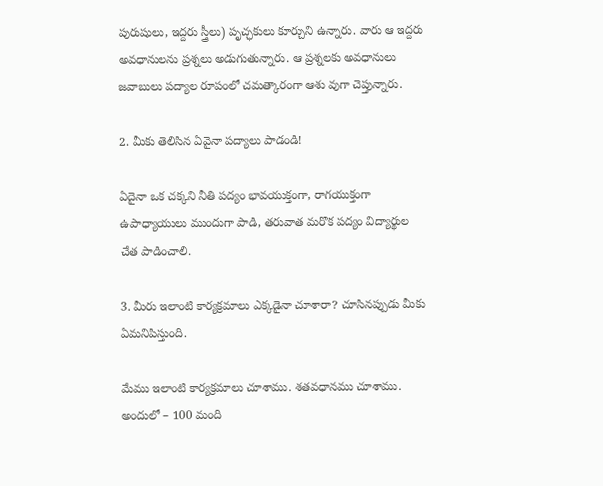పురుషులు, ఇద్దరు స్త్రీలు) పృచ్ఛకులు కూర్చుని ఉన్నారు. వారు ఆ ఇద్దరు అవధానులను ప్రశ్నలు అడుగుతున్నారు. ఆ ప్రశ్నలకు అవధానులు జవాబులు పద్యాల రూపంలో చమత్కారంగా ఆశు వుగా చెప్తున్నారు.

2. మీకు తెలిసిన ఏవైనా పద్యాలు పాడండి!

ఏదైనా ఒక చక్కని నీతి పద్యం భావయుక్తంగా, రాగయుక్తంగా ఉపాధ్యాయులు ముందుగా పాడి, తరువాత మరొక పద్యం విద్యార్థుల చేత పాడించాలి.

3. మీరు ఇలాంటి కార్యక్రమాలు ఎక్కడైనా చూశారా? చూసినప్పుడు మీకు ఏమనిపిస్తుంది.

మేము ఇలాంటి కార్యక్రమాలు చూశాము. శతవధానము చూశాము. అందులో – 100 మంది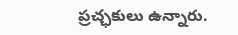ప్రచ్ఛకులు ఉన్నారు.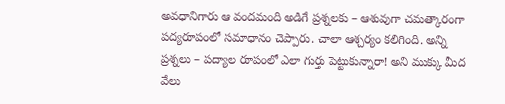అవధానిగారు ఆ వందమంది అడిగే ప్రశ్నలకు – ఆశువుగా చమత్కారంగా పద్యరూపంలో సమాధానం చెప్పారు. చాలా ఆశ్చర్యం కలిగింది. అన్ని ప్రశ్నలు – పద్యాల రూపంలో ఎలా గుర్తు పెట్టుకున్నారా! అని ముక్కు మీద వేలు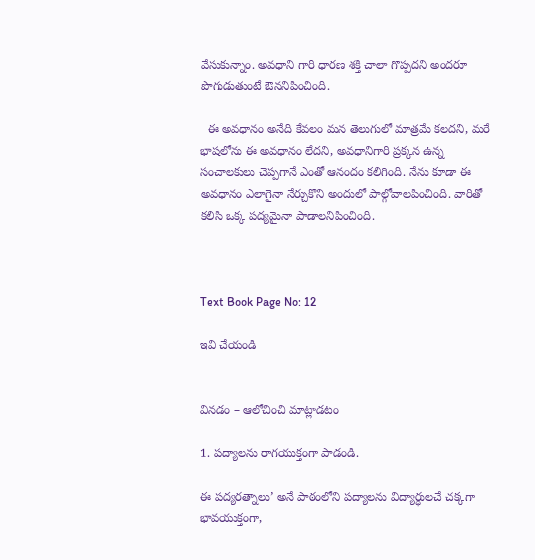వేసుకున్నాం. అవధాని గారి ధారణ శక్తి చాలా గొప్పదని అందరూ పొగుడుతుంటే ఔననిపించింది.

  ఈ అవధానం అనేది కేవలం మన తెలుగులో మాత్రమే కలదని, మరే భాషలోను ఈ అవధానం లేదని, అవధానిగారి ప్రక్కన ఉన్న సంచాలకులు చెప్పగానే ఎంతో ఆనందం కలిగింది. నేను కూడా ఈ అవధానం ఎలాగైనా నేర్చుకొని అందులో పాల్గోవాలపించింది. వారితో కలిసి ఒక్క పద్యమైనా పాడాలనిపించింది.



Text Book Page No: 12

ఇవి చేయండి


వినడం – ఆలోచించి మాట్లాడటం

1. పద్యాలను రాగయుక్తంగా పాడండి.

ఈ పద్యరత్నాలు’ అనే పాఠంలోని పద్యాలను విద్యార్ధులచే చక్కగా భావయుక్తంగా,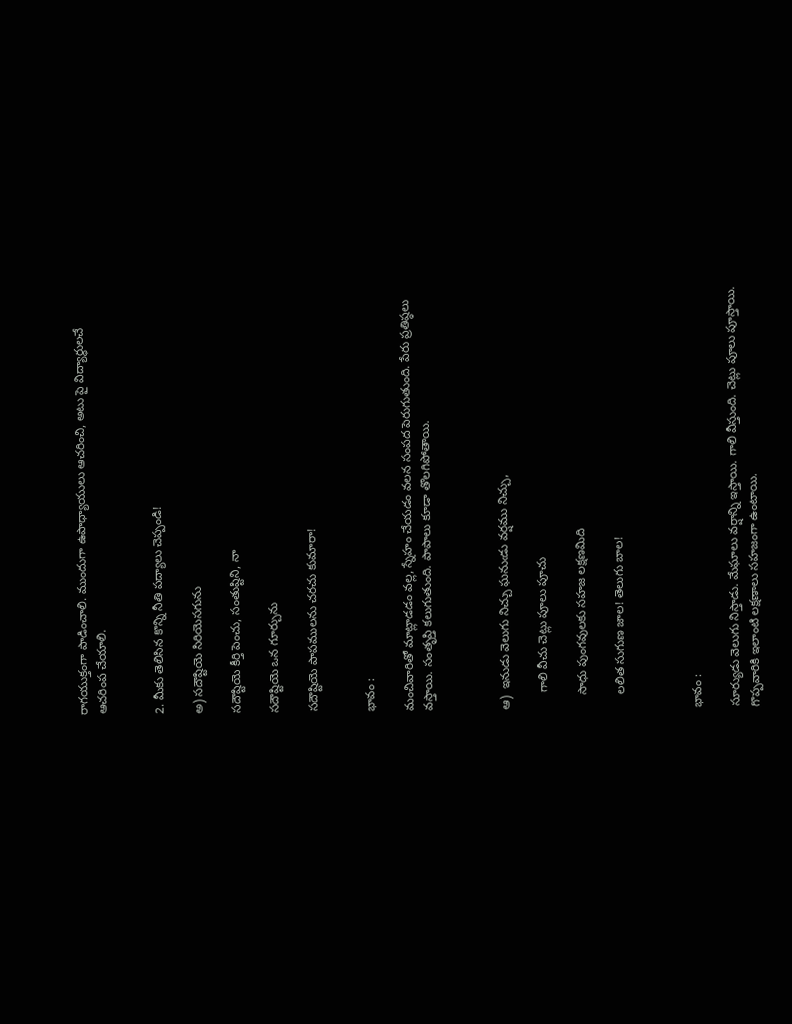రాగయుక్తంగా పాడించాలి. ముందుగా ఉపాధ్యాయులు ఆచరించి, అటు పై విద్యార్ధులచే ఆచరింప చేయాలి.


2. మీకు తెలిసిన కొన్ని నీతి పద్యాలు చెప్పండి!

అ) సదౌష్టియె సిరియెసగును

సదౌష్టియె కీర్తి పెంచు, సంతుష్టిని, నా

సదౌష్టియె ఒన గూర్చును

సదౌష్టియె పాపములను చరచు కుమారా!


భావం :

మంచివారితో మాట్లాడడం వల్ల, స్నేహం చేయడం వలన సంపద పెరుగుతుంది. పేరు ప్రతిష్ఠలు వస్తాయి. సంతృప్తి కలుగుతుంది. పాపాలు కూడా తొలగిపోతాయి.



ఆ)  ఇనుడు వెలుగు నిచ్చు ఘనుఁడు వర్షము నిచ్చు,

     గాలి వీచు చెట్లు పూలు పూచు

    సాధు పుంగవులకు సహజ లక్షణమిది

    లలిత సుగుణ జాల! తెలుగు బాల!



భావం :

సూర్యుడు వెలుగు నిస్తాడు. మేఘాలు వర్షాన్ని ఇస్తాయి. గాలి వీస్తుంది. చెట్లు పూలు పూస్తాయి. గొప్పవారికి ఇలాంటి లక్షణాలు సహజంగా ఉంటాయి.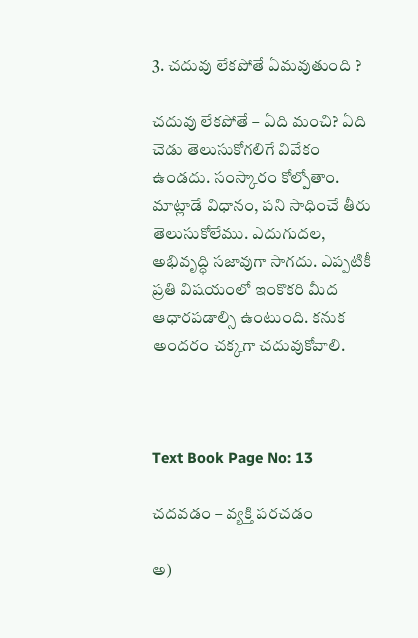3. చదువు లేకపోతే ఏమవుతుంది ?

చదువు లేకపోతే – ఏది మంచి? ఏది చెడు తెలుసుకోగలిగే వివేకం ఉండదు. సంస్కారం కోల్పోతాం. మాట్లాడే విధానం, పని సాధించే తీరు తెలుసుకోలేము. ఎదుగుదల, అభివృద్ధి సజావుగా సాగదు. ఎప్పటికీ ప్రతి విషయంలో ఇంకొకరి మీద ఆధారపడాల్సి ఉంటుంది. కనుక అందరం చక్కగా చదువుకోవాలి.



Text Book Page No: 13

చదవడం – వ్యక్తి పరచడం

అ)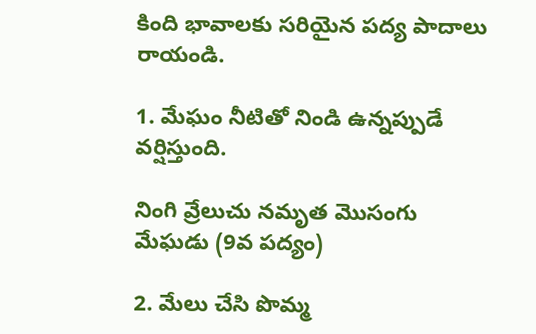కింది భావాలకు సరియైన పద్య పాదాలు రాయండి.

1. మేఘం నీటితో నిండి ఉన్నప్పుడే వర్షిస్తుంది.

నింగి వ్రేలుచు నమృత మొసంగు మేఘడు (9వ పద్యం)

2. మేలు చేసి పొమ్మ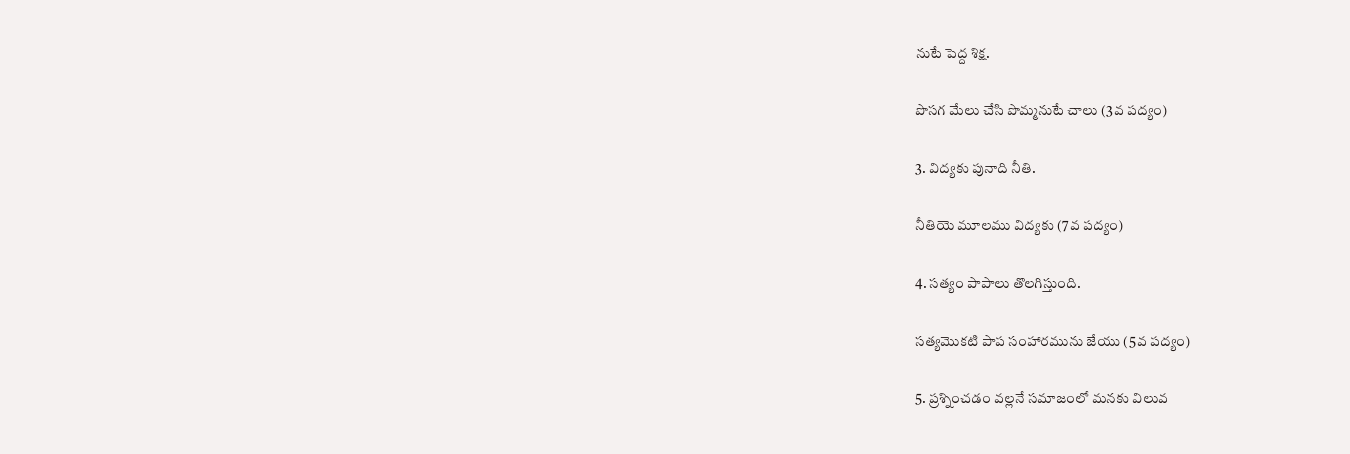నుటే పెద్ద శిక్ష.

పొసగ మేలు చేసి పొమ్మనుటే చాలు (3వ పద్యం)

3. విద్యకు పునాది నీతి.

నీతియె మూలము విద్యకు (7వ పద్యం)

4. సత్యం పాపాలు తొలగిస్తుంది.

సత్యమొకటి పాప సంహారమును జేయు (5వ పద్యం)

5. ప్రశ్నించడం వల్లనే సమాజంలో మనకు విలువ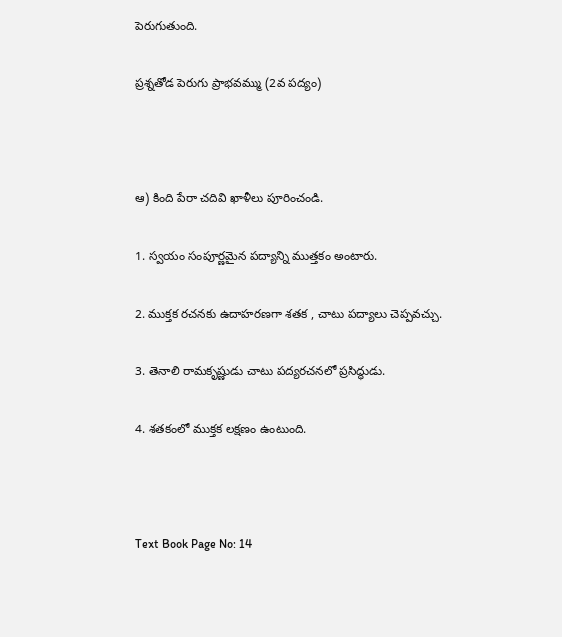పెరుగుతుంది.

ప్రశ్నతోడ పెరుగు ప్రాభవమ్ము (2వ పద్యం)



ఆ) కింది పేరా చదివి ఖాళీలు పూరించండి.

1. స్వయం సంపూర్ణమైన పద్యాన్ని ముత్తకం అంటారు.

2. ముక్తక రచనకు ఉదాహరణగా శతక , చాటు పద్యాలు చెప్పవచ్చు.

3. తెనాలి రామకృష్ణుడు చాటు పద్యరచనలో ప్రసిద్ధుడు.

4. శతకంలో ముక్తక లక్షణం ఉంటుంది.



Text Book Page No: 14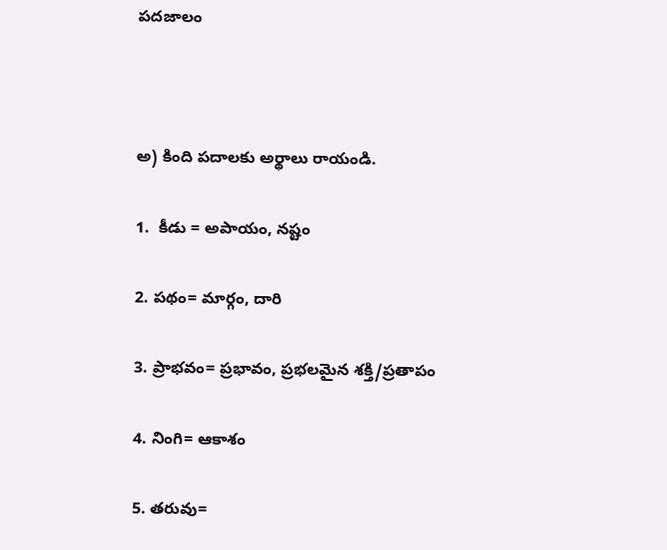పదజాలం



అ) కింది పదాలకు అర్థాలు రాయండి.

1.  కీడు = అపాయం, నష్టం

2. పథం= మార్గం, దారి

3. ప్రాభవం= ప్రభావం, ప్రభలమైన శక్తి/ప్రతాపం

4. నింగి= ఆకాశం

5. తరువు=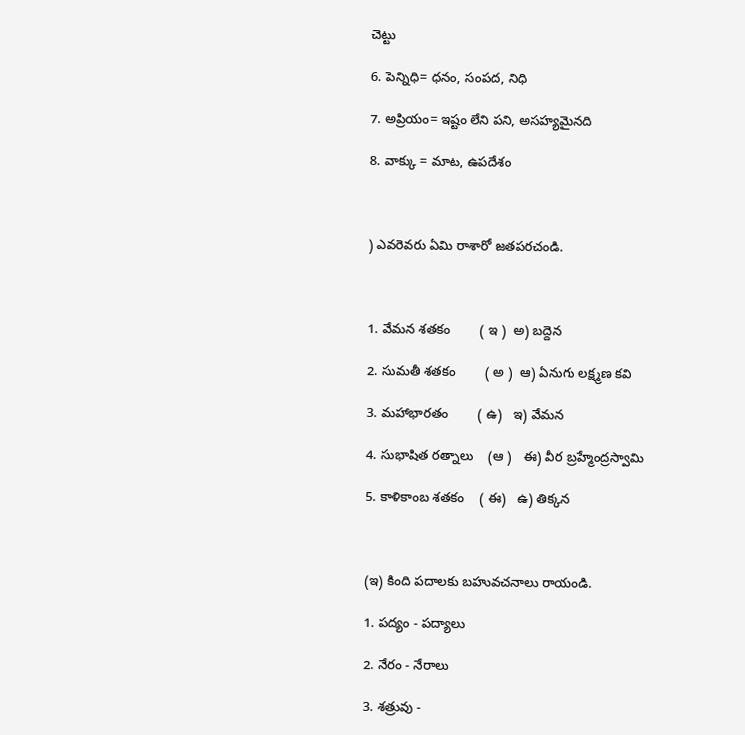చెట్టు

6. పెన్నిధి= ధనం, సంపద, నిధి

7. అప్రియం= ఇష్టం లేని పని, అసహ్యమైనది

8. వాక్కు = మాట, ఉపదేశం



) ఎవరెవరు ఏమి రాశారో జతపరచండి.



1. వేమన శతకం        ( ఇ )  అ) బద్దెన

2. సుమతీ శతకం        ( అ )  ఆ) ఏనుగు లక్ష్మణ కవి

3. మహాభారతం        ( ఉ)   ఇ) వేమన

4. సుభాషిత రత్నాలు    (ఆ )   ఈ) వీర బ్రహ్మేంద్రస్వామి

5. కాళికాంబ శతకం    ( ఈ)   ఉ) తిక్కన



(ఇ) కింది పదాలకు బహువచనాలు రాయండి.

1. పద్యం - పద్యాలు

2. నేరం - నేరాలు

3. శత్రువు -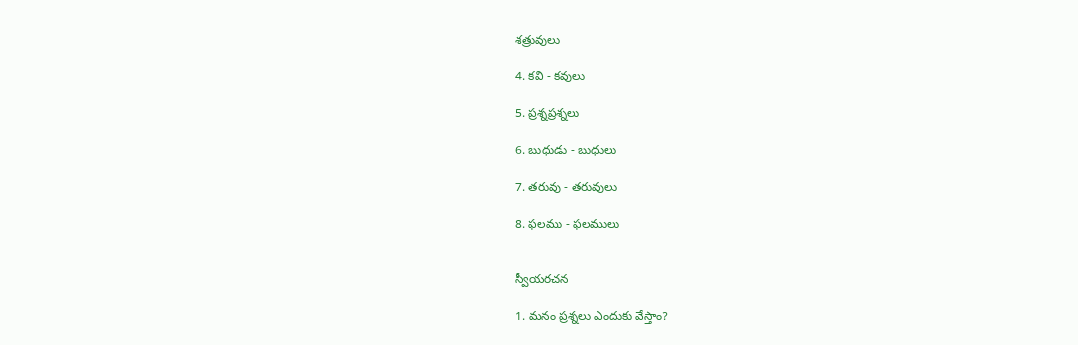శత్రువులు

4. కవి - కవులు

5. ప్రశ్నప్రశ్నలు

6. బుధుడు - బుధులు

7. తరువు - తరువులు

8. ఫలము - ఫలములు


స్వీయరచన

1. మనం ప్రశ్నలు ఎందుకు వేస్తాం?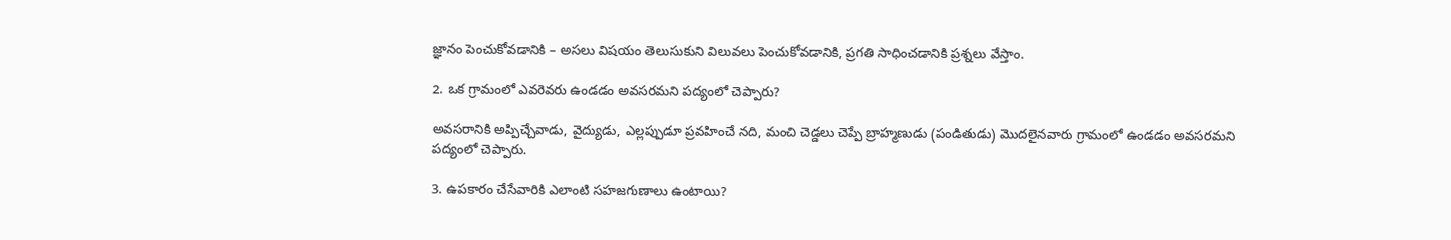జ్ఞానం పెంచుకోవడానికి – అసలు విషయం తెలుసుకుని విలువలు పెంచుకోవడానికి, ప్రగతి సాధించడానికి ప్రశ్నలు వేస్తాం.

2. ఒక గ్రామంలో ఎవరెవరు ఉండడం అవసరమని పద్యంలో చెప్పారు?

అవసరానికి అప్పిచ్చేవాడు, వైద్యుడు, ఎల్లప్పుడూ ప్రవహించే నది, మంచి చెడ్డలు చెప్పే బ్రాహ్మణుడు (పండితుడు) మొదలైనవారు గ్రామంలో ఉండడం అవసరమని పద్యంలో చెప్పారు.

3. ఉపకారం చేసేవారికి ఎలాంటి సహజగుణాలు ఉంటాయి?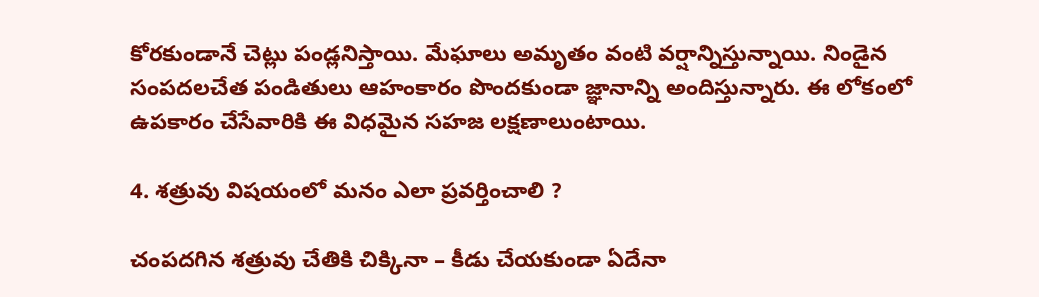కోరకుండానే చెట్లు పండ్లనిస్తాయి. మేఘాలు అమృతం వంటి వర్షాన్నిస్తున్నాయి. నిండైన సంపదలచేత పండితులు ఆహంకారం పొందకుండా జ్ఞానాన్ని అందిస్తున్నారు. ఈ లోకంలో ఉపకారం చేసేవారికి ఈ విధమైన సహజ లక్షణాలుంటాయి.

4. శత్రువు విషయంలో మనం ఎలా ప్రవర్తించాలి ?

చంపదగిన శత్రువు చేతికి చిక్కినా – కీడు చేయకుండా ఏదేనా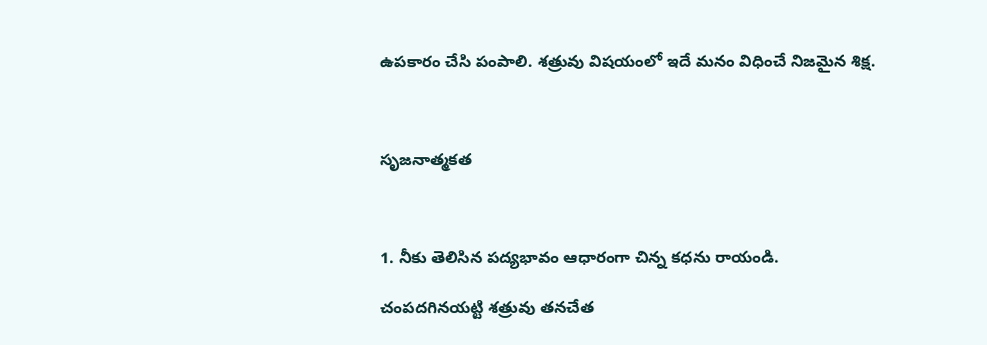ఉపకారం చేసి పంపాలి. శత్రువు విషయంలో ఇదే మనం విధించే నిజమైన శిక్ష.



సృజనాత్మకత



1. నీకు తెలిసిన పద్యభావం ఆధారంగా చిన్న కధను రాయండి.

చంపదగినయట్టి శత్రువు తనచేత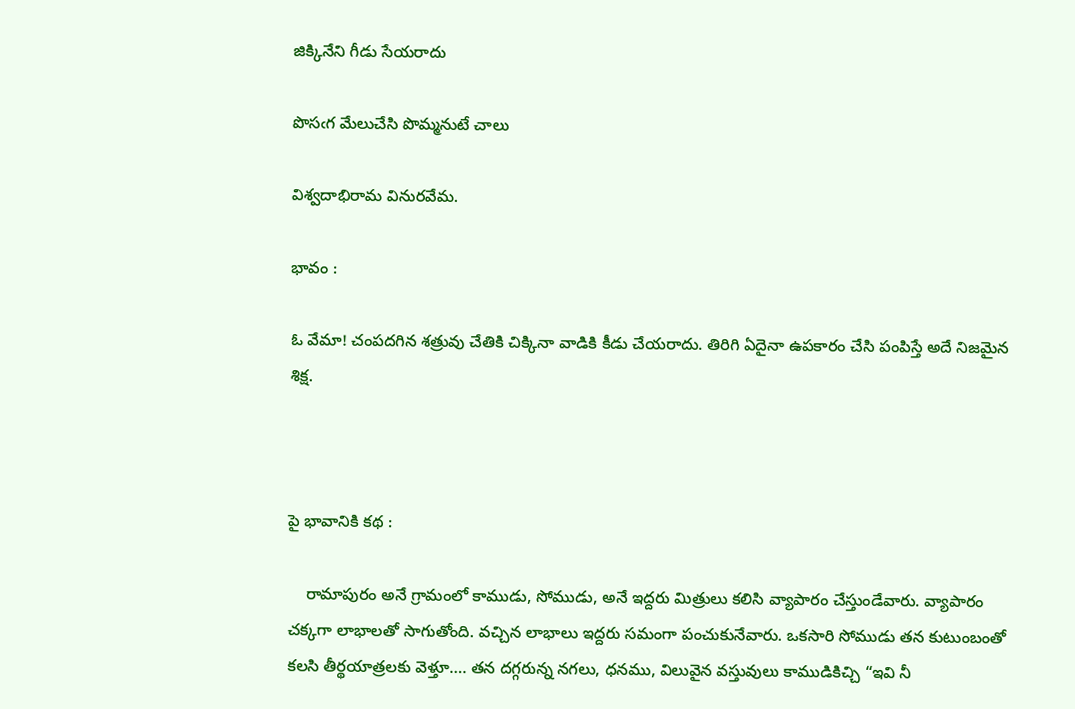జిక్కినేని గీడు సేయరాదు

పొసఁగ మేలుచేసి పొమ్మనుటే చాలు

విశ్వదాభిరామ వినురవేమ.

భావం :

ఓ వేమా! చంపదగిన శత్రువు చేతికి చిక్కినా వాడికి కీడు చేయరాదు. తిరిగి ఏదైనా ఉపకారం చేసి పంపిస్తే అదే నిజమైన శిక్ష.



పై భావానికి కథ :

    రామాపురం అనే గ్రామంలో కాముడు, సోముడు, అనే ఇద్దరు మిత్రులు కలిసి వ్యాపారం చేస్తుండేవారు. వ్యాపారం చక్కగా లాభాలతో సాగుతోంది. వచ్చిన లాభాలు ఇద్దరు సమంగా పంచుకునేవారు. ఒకసారి సోముడు తన కుటుంబంతో కలసి తీర్థయాత్రలకు వెళ్తూ…. తన దగ్గరున్న నగలు, ధనము, విలువైన వస్తువులు కాముడికిచ్చి “ఇవి నీ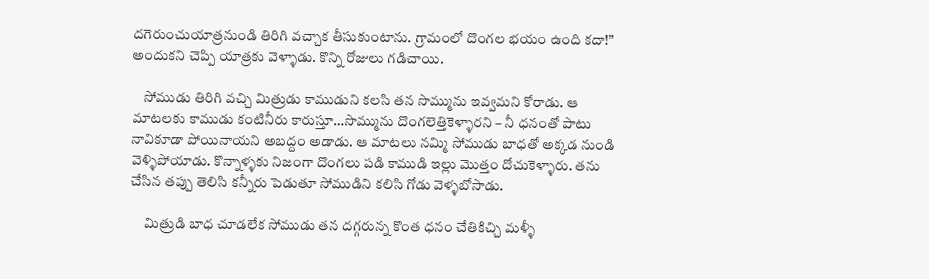దగెరుంచుయాత్రనుండి తిరిగి వచ్చాక తీసుకుంటాను. గ్రామంలో దొంగల భయం ఉంది కదా!” అందుకని చెప్పి యాత్రకు వెళ్ళాడు. కొన్ని రోజులు గడిచాయి.

    సోముడు తిరిగి వచ్చి మిత్రుడు కాముడుని కలసి తన సొమ్మును ఇవ్వమని కోరాడు. ఆ మాటలకు కాముడు కంటినీరు కారుస్తూ…సొమ్మును దొంగలెత్తికెళ్ళారని – నీ ధనంతో పాటు నావికూడా పోయినాయని అబద్దం అడాడు. ఆ మాటలు నమ్మి సోముడు బాధతో అక్కడ నుండి వెళ్ళిపోయాడు. కొన్నాళ్ళకు నిజంగా దొంగలు పడి కాముడి ఇల్లు మొత్తం దోచుకెళ్ళారు. తను చేసిన తప్పు తెలిసి కన్నీరు పెడుతూ సోముడిని కలిసి గోడు వెళ్ళబోసాడు.

     మిత్రుడి బాధ చూడలేక సోముడు తన దగ్గరున్న కొంత ధనం చేతికిచ్చి మళ్ళీ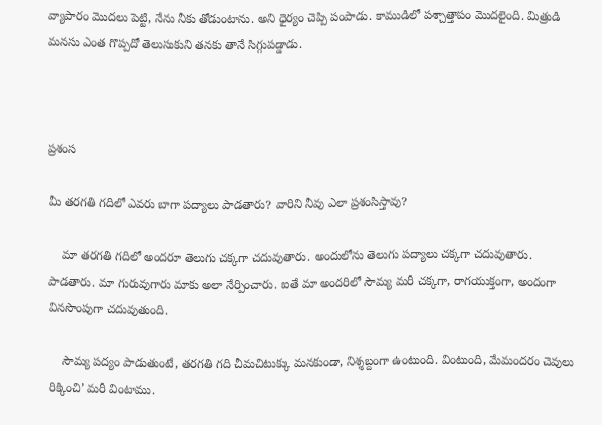వ్యాపారం మొదలు పెట్టి, నేను నీకు తోడుంటాను. అని ధైర్యం చెప్పి పంపాడు. కాముడిలో పశ్చాత్తాపం మొదలైంది. మిత్రుడి మనసు ఎంత గొప్పదో తెలుసుకుని తనకు తానే సిగ్గుపడ్డాడు.



ప్రశంస

మీ తరగతి గదిలో ఎవరు బాగా పద్యాలు పాడతారు? వారిని నీవు ఎలా ప్రశంసిస్తావు?

    మా తరగతి గదిలో అందరూ తెలుగు చక్కగా చదువుతారు. అందులోను తెలుగు పద్యాలు చక్కగా చదువుతారు. పాడతారు. మా గురువుగారు మాకు అలా నేర్పించారు. ఐతే మా అందరిలో సౌమ్య మరీ చక్కగా, రాగయుక్తంగా, అందంగా వినసొంపుగా చదువుతుంది.

    సౌమ్య పద్యం పాడుతుంటే, తరగతి గది చీమచిటుక్కు మనకుండా, నిశ్శబ్దంగా ఉంటుంది. వింటుంది, మేమందరం చెవులు రిక్కించి’ మరీ వింటాము.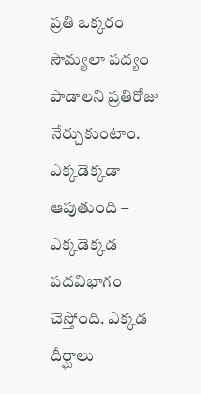ప్రతి ఒక్కరం సౌమ్యలా పద్యం పాడాలని ప్రతిరోజు నేర్చుకుంటాం. ఎక్కడెక్కడా ఆపుతుంది – ఎక్కడెక్కడ పదవిభాగం చెస్తోంది. ఎక్కడ దీర్ఘాలు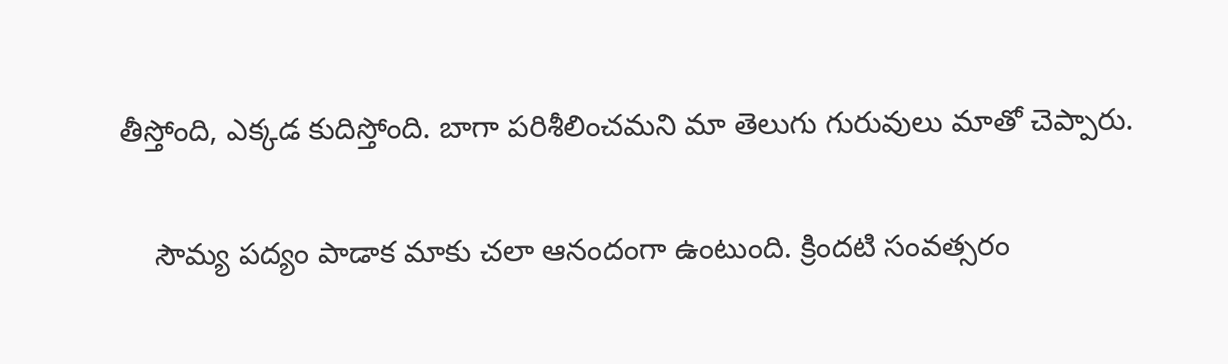తీస్తోంది, ఎక్కడ కుదిస్తోంది. బాగా పరిశీలించమని మా తెలుగు గురువులు మాతో చెప్పారు.

    సౌమ్య పద్యం పాడాక మాకు చలా ఆనందంగా ఉంటుంది. క్రిందటి సంవత్సరం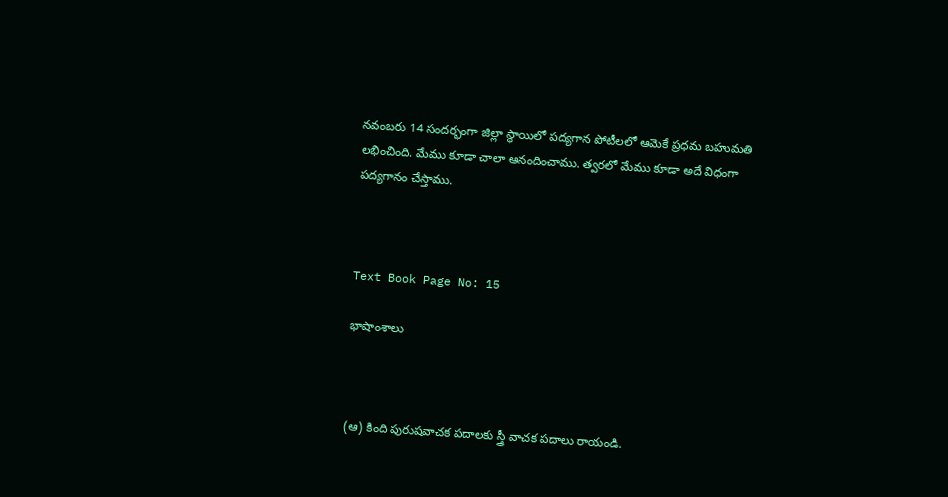నవంబరు 14 సందర్భంగా జిల్లా స్థాయిలో పద్యగాన పోటీలలో ఆమెకే ప్రధమ బహుమతి లభించింది. మేము కూడా చాలా ఆనందించాము. త్వరలో మేము కూడా అదే విధంగా పద్యగానం చేస్తాము.



Text Book Page No: 15

భాషాంశాలు



(ఆ) కింది పురుషవాచక పదాలకు స్త్రీ వాచక పదాలు రాయండి.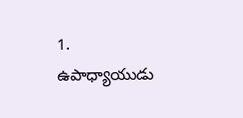1. ఉపాధ్యాయుడు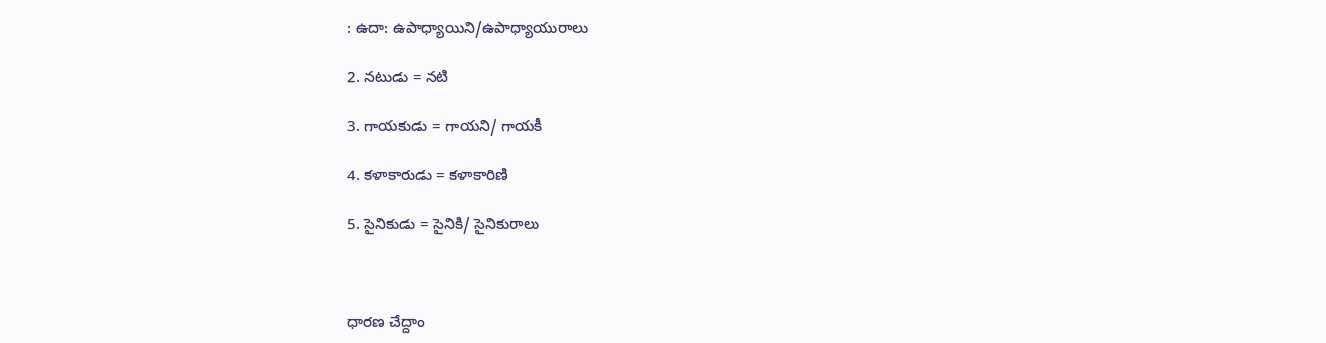: ఉదా: ఉపాధ్యాయిని/ఉపాధ్యాయురాలు

2. నటుడు = నటి

3. గాయకుడు = గాయని/ గాయకీ

4. కళాకారుడు = కళాకారిణి

5. సైనికుడు = సైనికి/ సైనికురాలు



ధారణ చేద్దాం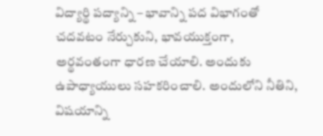విద్యార్థి పద్యాన్ని – భావాన్ని పద విభాగంతో చదవటం నేర్చుకుని, భావయుక్తంగా, అర్థవంతంగా ధారణ చేయాలి. అందుకు ఉపాధ్యాయులు సహకరించాలి. అందులోని నీతిని, విషయాన్ని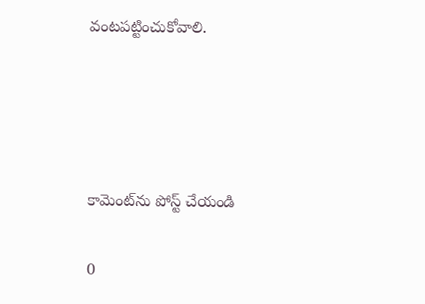వంటపట్టించుకోవాలి.




కామెంట్‌ను పోస్ట్ చేయండి

0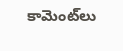కామెంట్‌లు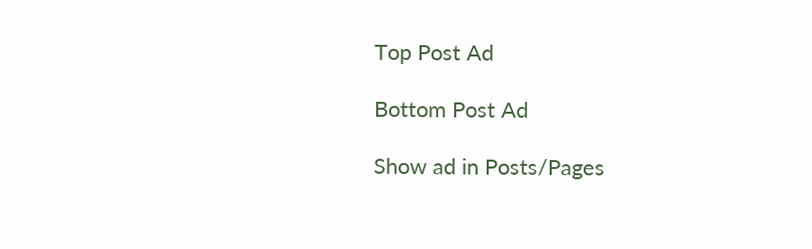Top Post Ad

Bottom Post Ad

Show ad in Posts/Pages